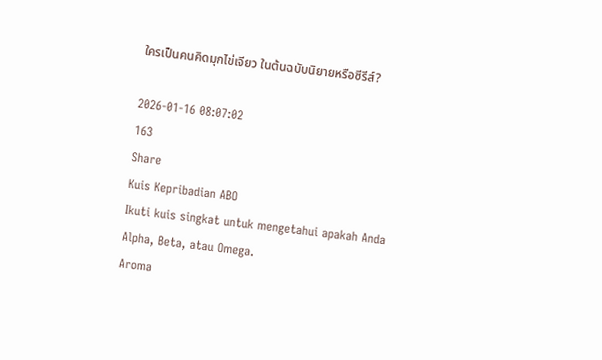ใครเป็นคนคิดมุกไข่เจียว ในต้นฉบับนิยายหรือซีรีส์?

2026-01-16 08:07:02
163
Share
Kuis Kepribadian ABO
Ikuti kuis singkat untuk mengetahui apakah Anda Alpha, Beta, atau Omega.
Aroma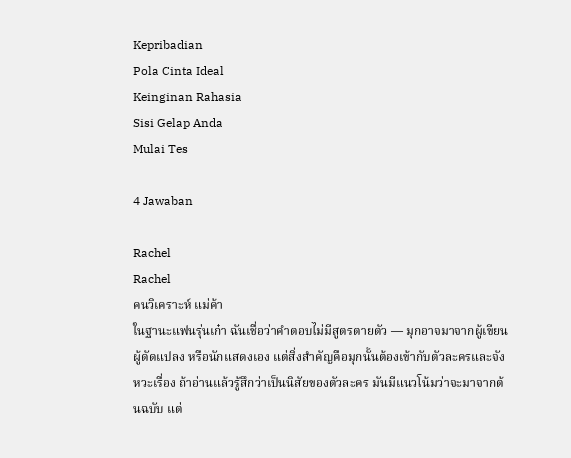Kepribadian
Pola Cinta Ideal
Keinginan Rahasia
Sisi Gelap Anda
Mulai Tes

4 Jawaban

Rachel
Rachel
คนวิเคราะห์ แม่ค้า
ในฐานะแฟนรุ่นเก๋า ฉันเชื่อว่าคำตอบไม่มีสูตรตายตัว — มุกอาจมาจากผู้เขียน ผู้ดัดแปลง หรือนักแสดงเอง แต่สิ่งสำคัญคือมุกนั้นต้องเข้ากับตัวละครและจังหวะเรื่อง ถ้าอ่านแล้วรู้สึกว่าเป็นนิสัยของตัวละคร มันมีแนวโน้มว่าจะมาจากต้นฉบับ แต่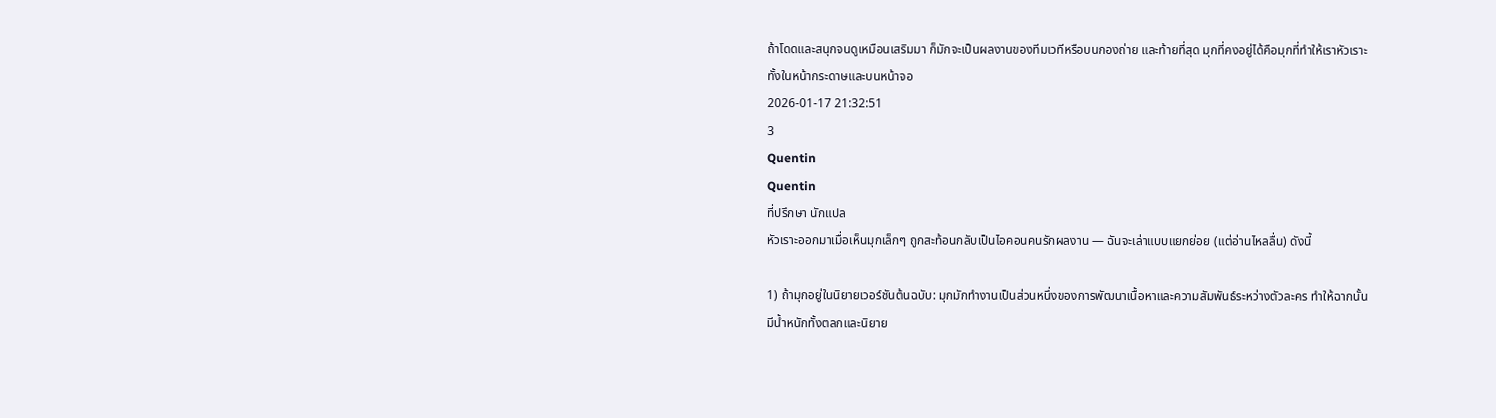ถ้าโดดและสนุกจนดูเหมือนเสริมมา ก็มักจะเป็นผลงานของทีมเวทีหรือบนกองถ่าย และท้ายที่สุด มุกที่คงอยู่ได้คือมุกที่ทำให้เราหัวเราะทั้งในหน้ากระดาษและบนหน้าจอ
2026-01-17 21:32:51
3
Quentin
Quentin
ที่ปรึกษา นักแปล
หัวเราะออกมาเมื่อเห็นมุกเล็กๆ ถูกสะท้อนกลับเป็นไอคอนคนรักผลงาน — ฉันจะเล่าแบบแยกย่อย (แต่อ่านไหลลื่น) ดังนี้

1) ถ้ามุกอยู่ในนิยายเวอร์ชันต้นฉบับ: มุกมักทำงานเป็นส่วนหนึ่งของการพัฒนาเนื้อหาและความสัมพันธ์ระหว่างตัวละคร ทำให้ฉากนั้นมีน้ำหนักทั้งตลกและนิยาย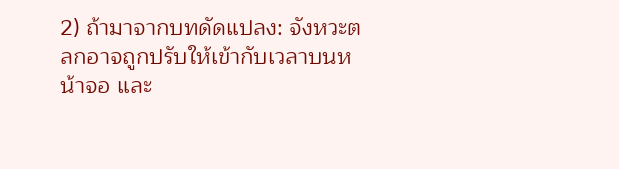2) ถ้ามาจากบทดัดแปลง: จังหวะตลกอาจถูกปรับให้เข้ากับเวลาบนหน้าจอ และ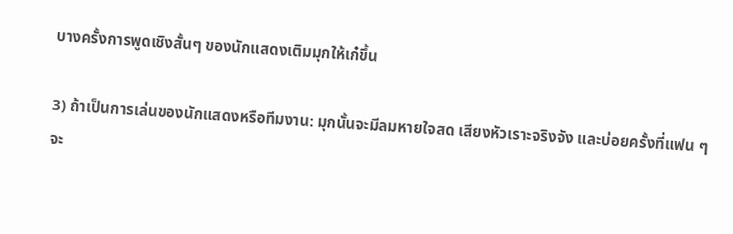บางครั้งการพูดเชิงสั้นๆ ของนักแสดงเติมมุกให้เก๋ขึ้น

3) ถ้าเป็นการเล่นของนักแสดงหรือทีมงาน: มุกนั้นจะมีลมหายใจสด เสียงหัวเราะจริงจัง และบ่อยครั้งที่แฟน ๆ จะ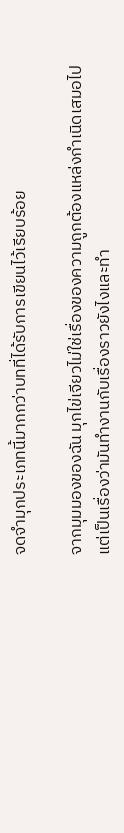จดจำมุกประเภทนี้มากกว่าบทที่ได้รับการเขียนไว้เรียบร้อย

จากมุมมองของฉัน มุกไข่เจียวไม่ใช่เรื่องของความถูกต้องแหล่งกำเนิดเสมอไป แต่เป็นเรื่องว่ามันทำงานกับเรื่องราวยังไงและทำ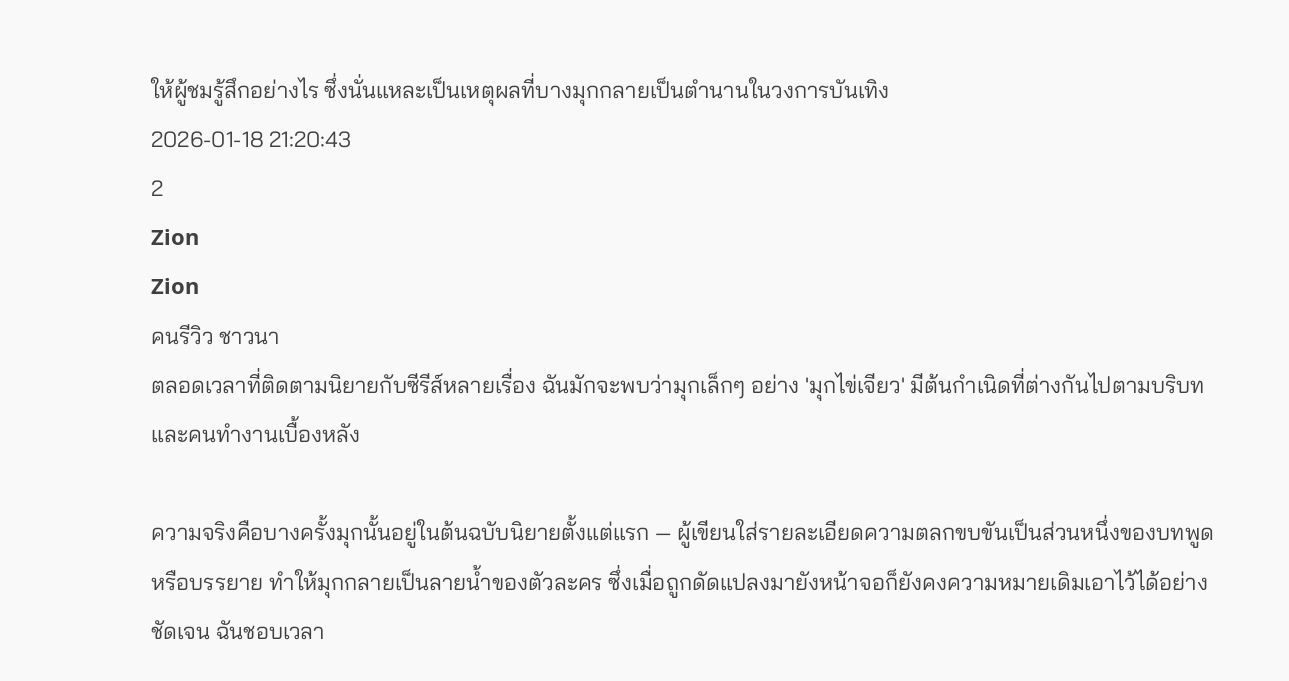ให้ผู้ชมรู้สึกอย่างไร ซึ่งนั่นแหละเป็นเหตุผลที่บางมุกกลายเป็นตำนานในวงการบันเทิง
2026-01-18 21:20:43
2
Zion
Zion
คนรีวิว ชาวนา
ตลอดเวลาที่ติดตามนิยายกับซีรีส์หลายเรื่อง ฉันมักจะพบว่ามุกเล็กๆ อย่าง 'มุกไข่เจียว' มีต้นกำเนิดที่ต่างกันไปตามบริบทและคนทำงานเบื้องหลัง

ความจริงคือบางครั้งมุกนั้นอยู่ในต้นฉบับนิยายตั้งแต่แรก — ผู้เขียนใส่รายละเอียดความตลกขบขันเป็นส่วนหนึ่งของบทพูดหรือบรรยาย ทำให้มุกกลายเป็นลายน้ำของตัวละคร ซึ่งเมื่อถูกดัดแปลงมายังหน้าจอก็ยังคงความหมายเดิมเอาไว้ได้อย่างชัดเจน ฉันชอบเวลา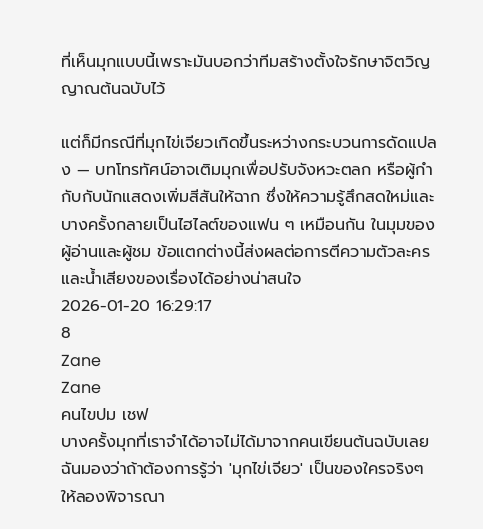ที่เห็นมุกแบบนี้เพราะมันบอกว่าทีมสร้างตั้งใจรักษาจิตวิญญาณต้นฉบับไว้

แต่ก็มีกรณีที่มุกไข่เจียวเกิดขึ้นระหว่างกระบวนการดัดแปลง — บทโทรทัศน์อาจเติมมุกเพื่อปรับจังหวะตลก หรือผู้กำกับกับนักแสดงเพิ่มสีสันให้ฉาก ซึ่งให้ความรู้สึกสดใหม่และบางครั้งกลายเป็นไฮไลต์ของแฟน ๆ เหมือนกัน ในมุมของผู้อ่านและผู้ชม ข้อแตกต่างนี้ส่งผลต่อการตีความตัวละครและน้ำเสียงของเรื่องได้อย่างน่าสนใจ
2026-01-20 16:29:17
8
Zane
Zane
คนไขปม เชฟ
บางครั้งมุกที่เราจำได้อาจไม่ได้มาจากคนเขียนต้นฉบับเลย ฉันมองว่าถ้าต้องการรู้ว่า 'มุกไข่เจียว' เป็นของใครจริงๆ ให้ลองพิจารณา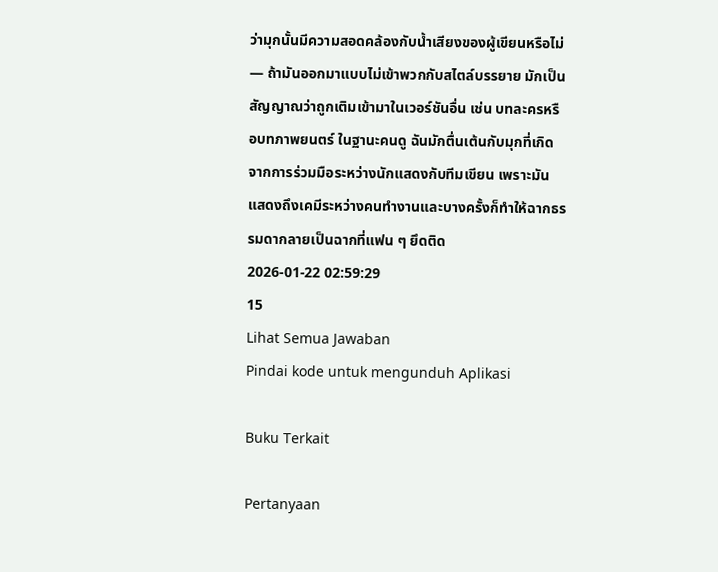ว่ามุกนั้นมีความสอดคล้องกับน้ำเสียงของผู้เขียนหรือไม่ — ถ้ามันออกมาแบบไม่เข้าพวกกับสไตล์บรรยาย มักเป็นสัญญาณว่าถูกเติมเข้ามาในเวอร์ชันอื่น เช่น บทละครหรือบทภาพยนตร์ ในฐานะคนดู ฉันมักตื่นเต้นกับมุกที่เกิดจากการร่วมมือระหว่างนักแสดงกับทีมเขียน เพราะมันแสดงถึงเคมีระหว่างคนทำงานและบางครั้งก็ทำให้ฉากธรรมดากลายเป็นฉากที่แฟน ๆ ยึดติด
2026-01-22 02:59:29
15
Lihat Semua Jawaban
Pindai kode untuk mengunduh Aplikasi

Buku Terkait

Pertanyaan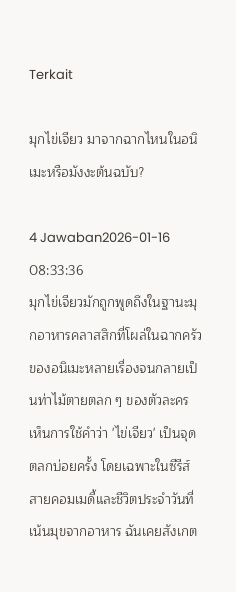Terkait

มุกไข่เจียว มาจากฉากไหนในอนิเมะหรือมังงะต้นฉบับ?

4 Jawaban2026-01-16 08:33:36
มุกไข่เจียวมักถูกพูดถึงในฐานะมุกอาหารคลาสสิกที่โผล่ในฉากครัวของอนิเมะหลายเรื่องจนกลายเป็นท่าไม้ตายตลก ๆ ของตัวละคร เห็นการใช้คำว่า 'ไข่เจียว' เป็นจุดตลกบ่อยครั้ง โดยเฉพาะในซีรีส์สายคอมเมดี้และชีวิตประจำวันที่เน้นมุขจากอาหาร ฉันเคยสังเกต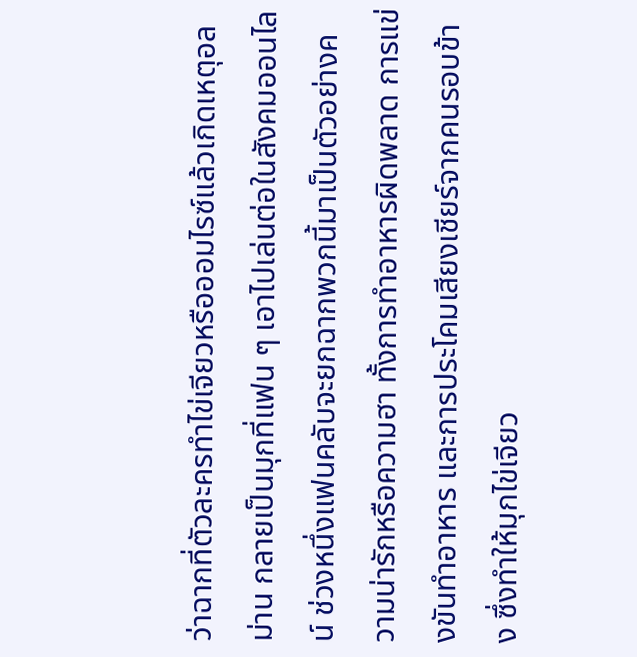ว่าฉากที่ตัวละครทำไข่เจียวหรือออมไรซ์แล้วเกิดเหตุอลม่าน กลายเป็นมุกที่แฟน ๆ เอาไปเล่นต่อในสังคมออนไลน์ ช่วงหนึ่งแฟนคลับจะยกฉากพวกนี้มาเป็นตัวอย่างความน่ารักหรือความฮา ทั้งการทำอาหารผิดพลาด การแข่งขันทำอาหาร และการประโคมเสียงเชียร์จากคนรอบข้าง ซึ่งทำให้มุกไข่เจียว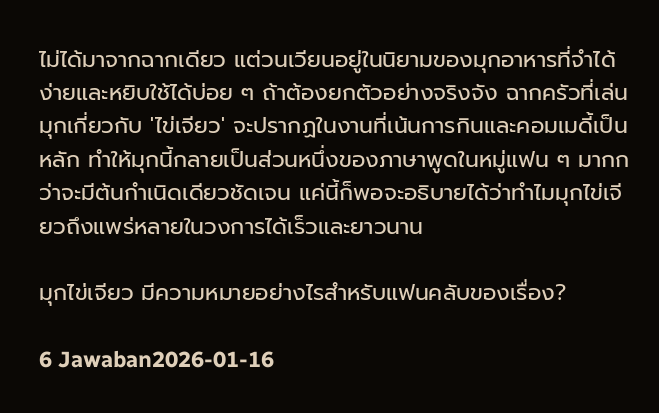ไม่ได้มาจากฉากเดียว แต่วนเวียนอยู่ในนิยามของมุกอาหารที่จำได้ง่ายและหยิบใช้ได้บ่อย ๆ ถ้าต้องยกตัวอย่างจริงจัง ฉากครัวที่เล่นมุกเกี่ยวกับ 'ไข่เจียว' จะปรากฏในงานที่เน้นการกินและคอมเมดี้เป็นหลัก ทำให้มุกนี้กลายเป็นส่วนหนึ่งของภาษาพูดในหมู่แฟน ๆ มากกว่าจะมีต้นกำเนิดเดียวชัดเจน แค่นี้ก็พอจะอธิบายได้ว่าทำไมมุกไข่เจียวถึงแพร่หลายในวงการได้เร็วและยาวนาน

มุกไข่เจียว มีความหมายอย่างไรสำหรับแฟนคลับของเรื่อง?

6 Jawaban2026-01-16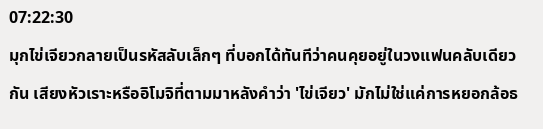07:22:30
มุกไข่เจียวกลายเป็นรหัสลับเล็กๆ ที่บอกได้ทันทีว่าคนคุยอยู่ในวงแฟนคลับเดียวกัน เสียงหัวเราะหรืออิโมจิที่ตามมาหลังคำว่า 'ไข่เจียว' มักไม่ใช่แค่การหยอกล้อธ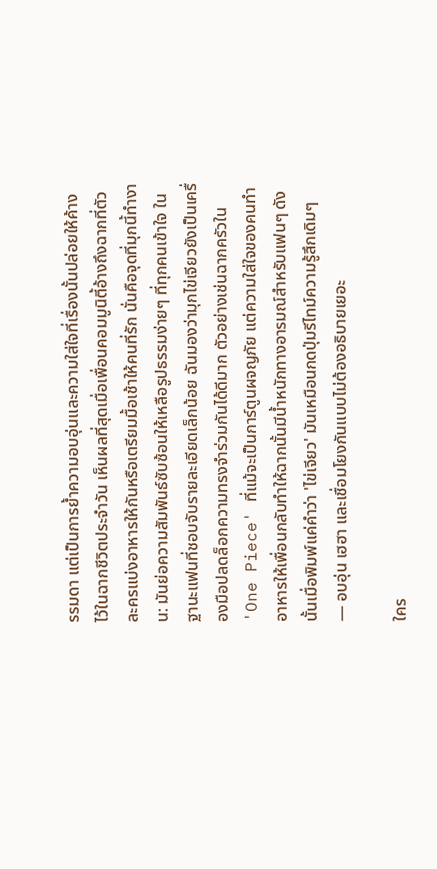รรมดา แต่เป็นการย้ำความอบอุ่นและความใส่ใจที่เรื่องนั้นปล่อยให้ค้างไว้ในฉากชีวิตประจำวัน เห็นผลที่สุดเมื่อเพื่อนคอมมูนิตี้อ้างถึงฉากที่ตัวละครแบ่งอาหารให้กันหรือเตรียมมื้อเช้าให้คนที่รัก นั่นคือจุดที่มุกนี้ทำงาน: มันย่อความสัมพันธ์ซับซ้อนให้เหลือรูปธรรมง่ายๆ ที่ทุกคนเข้าใจ ในฐานะแฟนที่ชอบจับรายละเอียดเล็กน้อย ฉันมองว่ามุกไข่เจียวยังเป็นเครื่องมือปลดล็อกความทรงจำร่วมกันได้ดีมาก ตัวอย่างเช่นฉากครัวใน 'One Piece' ที่แม้จะเป็นการ์ตูนผจญภัย แต่ความใส่ใจของคนทำอาหารให้เพื่อนกลับทำให้ฉากนั้นมีน้ำหนักทางอารมณ์สำหรับแฟนๆ ดังนั้นเมื่อพิมพ์แค่คำว่า 'ไข่เจียว' มันเหมือนกดปุ่มรีไทม์ความรู้สึกเดิมๆ — อบอุ่น เฮฮา และเชื่อมโยงกันแบบไม่ต้องอธิบายเยอะ

ใคร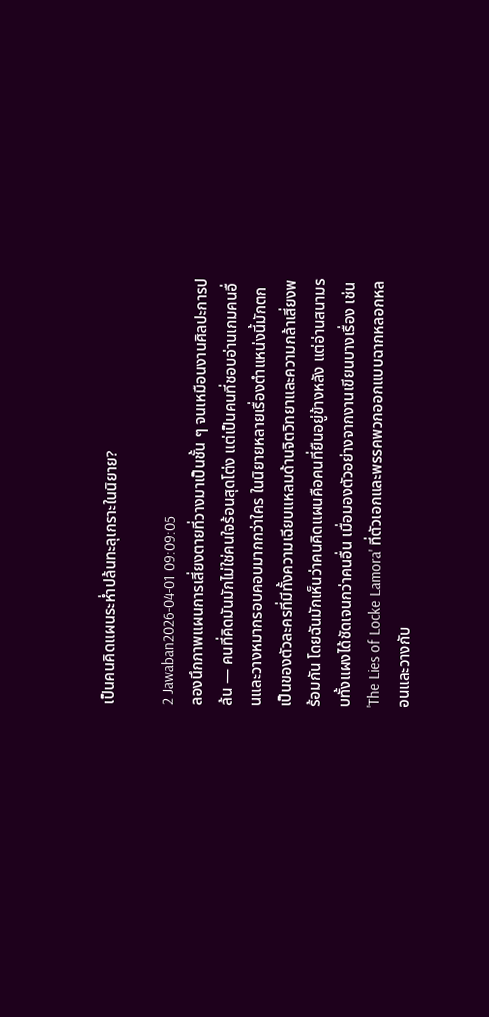เป็นคนคิดแผนระห่ำปล้นทะลุเกราะในนิยาย?

2 Jawaban2026-04-01 09:09:05
ลองนึกภาพแผนการเสี่ยงตายที่วางมาเป็นชั้น ๆ จนเหมือนงานศิลปะการปล้น — คนที่คิดมันมักไม่ใช่คนใจร้อนสุดโต่ง แต่เป็นคนที่ชอบอ่านเกมคนอื่นและวางหมากรอบคอบมากกว่าใคร ในนิยายหลายเรื่องตำแหน่งนี้มักตกเป็นของตัวละครที่มีทั้งความเฉียบแหลมด้านจิตวิทยาและความกล้าเสี่ยงพร้อมกัน โดยฉันมักเห็นว่าคนคิดแผนคือคนที่ยืนอยู่ข้างหลัง แต่อ่านสนามรบทั้งแผงได้ชัดเจนกว่าคนอื่น เมื่อมองตัวอย่างจากงานเขียนบางเรื่อง เช่น 'The Lies of Locke Lamora' ที่ตัวเอกและพรรคพวกออกแบบฉากหลอกหลอนและวางกับ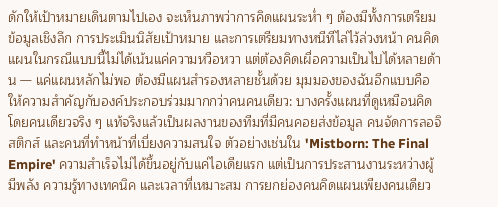ดักให้เป้าหมายเดินตามไปเอง จะเห็นภาพว่าการคิดแผนระห่ำ ๆ ต้องมีทั้งการเตรียมข้อมูลเชิงลึก การประเมินนิสัยเป้าหมาย และการเตรียมทางหนีทีไล่ไว้ล่วงหน้า คนคิดแผนในกรณีแบบนี้ไม่ได้เน้นแค่ความหวือหวา แต่ต้องคิดเผื่อความเป็นไปได้หลายด้าน — แค่แผนหลักไม่พอ ต้องมีแผนสำรองหลายชั้นด้วย มุมมองของฉันอีกแบบคือให้ความสำคัญกับองค์ประกอบร่วมมากกว่าคนคนเดียว: บางครั้งแผนที่ดูเหมือนคิดโดยคนเดียวจริง ๆ แท้จริงแล้วเป็นผลงานของทีมที่มีคนคอยส่งข้อมูล คนจัดการลอจิสติกส์ และคนที่ทำหน้าที่เบี่ยงความสนใจ ตัวอย่างเช่นใน 'Mistborn: The Final Empire' ความสำเร็จไม่ได้ขึ้นอยู่กับแค่ไอเดียแรก แต่เป็นการประสานงานระหว่างผู้มีพลัง ความรู้ทางเทคนิค และเวลาที่เหมาะสม การยกย่องคนคิดแผนเพียงคนเดียว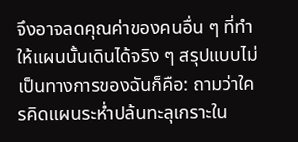จึงอาจลดคุณค่าของคนอื่น ๆ ที่ทำให้แผนนั้นเดินได้จริง ๆ สรุปแบบไม่เป็นทางการของฉันก็คือ: ถามว่าใครคิดแผนระห่ำปล้นทะลุเกราะใน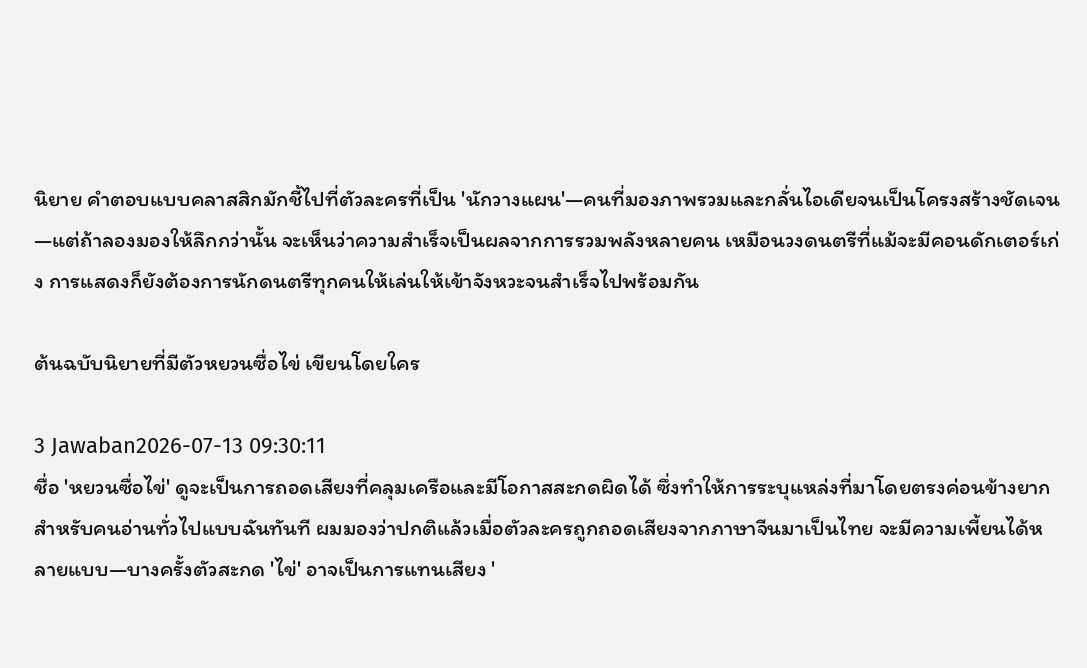นิยาย คำตอบแบบคลาสสิกมักชี้ไปที่ตัวละครที่เป็น 'นักวางแผน'—คนที่มองภาพรวมและกลั่นไอเดียจนเป็นโครงสร้างชัดเจน—แต่ถ้าลองมองให้ลึกกว่านั้น จะเห็นว่าความสำเร็จเป็นผลจากการรวมพลังหลายคน เหมือนวงดนตรีที่แม้จะมีคอนดักเตอร์เก่ง การแสดงก็ยังต้องการนักดนตรีทุกคนให้เล่นให้เข้าจังหวะจนสำเร็จไปพร้อมกัน

ต้นฉบับนิยายที่มีตัวหยวนซื่อไข่ เขียนโดยใคร

3 Jawaban2026-07-13 09:30:11
ชื่อ 'หยวนซื่อไข่' ดูจะเป็นการถอดเสียงที่คลุมเครือและมีโอกาสสะกดผิดได้ ซึ่งทำให้การระบุแหล่งที่มาโดยตรงค่อนข้างยากสำหรับคนอ่านทั่วไปแบบฉันทันที ผมมองว่าปกติแล้วเมื่อตัวละครถูกถอดเสียงจากภาษาจีนมาเป็นไทย จะมีความเพี้ยนได้หลายแบบ—บางครั้งตัวสะกด 'ไข่' อาจเป็นการแทนเสียง '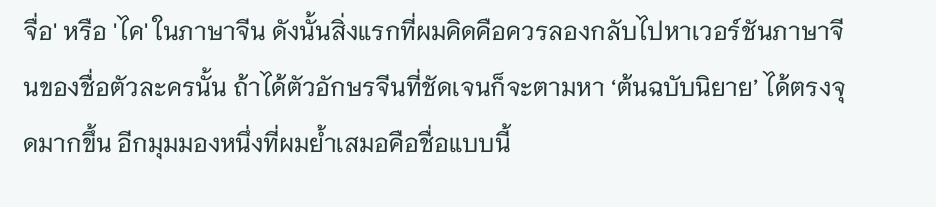จื่อ' หรือ 'ไค' ในภาษาจีน ดังนั้นสิ่งแรกที่ผมคิดคือควรลองกลับไปหาเวอร์ชันภาษาจีนของชื่อตัวละครนั้น ถ้าได้ตัวอักษรจีนที่ชัดเจนก็จะตามหา ‘ต้นฉบับนิยาย’ ได้ตรงจุดมากขึ้น อีกมุมมองหนึ่งที่ผมย้ำเสมอคือชื่อแบบนี้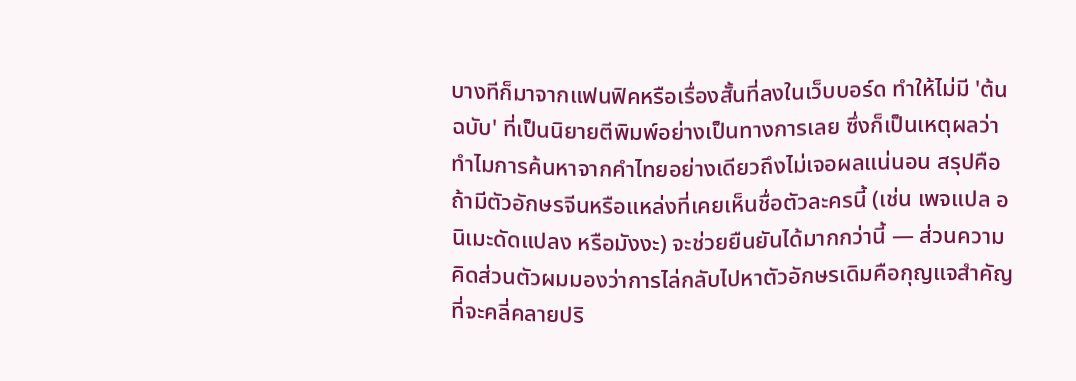บางทีก็มาจากแฟนฟิคหรือเรื่องสั้นที่ลงในเว็บบอร์ด ทำให้ไม่มี 'ต้นฉบับ' ที่เป็นนิยายตีพิมพ์อย่างเป็นทางการเลย ซึ่งก็เป็นเหตุผลว่าทำไมการค้นหาจากคำไทยอย่างเดียวถึงไม่เจอผลแน่นอน สรุปคือถ้ามีตัวอักษรจีนหรือแหล่งที่เคยเห็นชื่อตัวละครนี้ (เช่น เพจแปล อนิเมะดัดแปลง หรือมังงะ) จะช่วยยืนยันได้มากกว่านี้ — ส่วนความคิดส่วนตัวผมมองว่าการไล่กลับไปหาตัวอักษรเดิมคือกุญแจสำคัญที่จะคลี่คลายปริ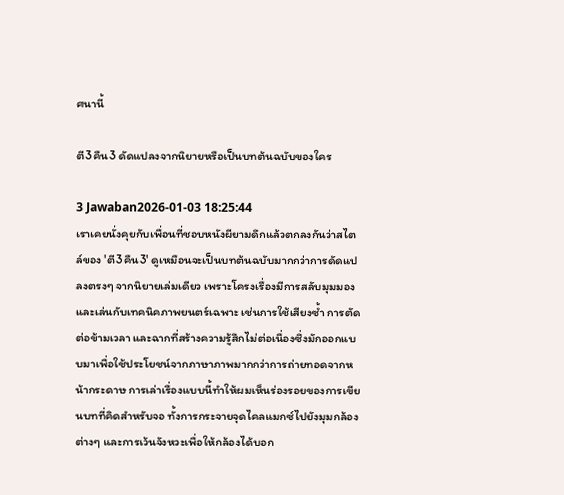ศนานี้

ตี3คืน3 ดัดแปลงจากนิยายหรือเป็นบทต้นฉบับของใคร

3 Jawaban2026-01-03 18:25:44
เราเคยนั่งคุยกับเพื่อนที่ชอบหนังผียามดึกแล้วตกลงกันว่าสไตล์ของ 'ตี3คืน3' ดูเหมือนจะเป็นบทต้นฉบับมากกว่าการดัดแปลงตรงๆ จากนิยายเล่มเดียว เพราะโครงเรื่องมีการสลับมุมมองและเล่นกับเทคนิคภาพยนตร์เฉพาะ เช่นการใช้เสียงซ้ำ การตัดต่อข้ามเวลา และฉากที่สร้างความรู้สึกไม่ต่อเนื่องซึ่งมักออกแบบมาเพื่อใช้ประโยชน์จากภาษาภาพมากกว่าการถ่ายทอดจากหน้ากระดาษ การเล่าเรื่องแบบนี้ทำให้ผมเห็นร่องรอยของการเขียนบทที่คิดสำหรับจอ ทั้งการกระจายจุดไคลแมกซ์ไปยังมุมกล้องต่างๆ และการเว้นจังหวะเพื่อให้กล้องได้บอก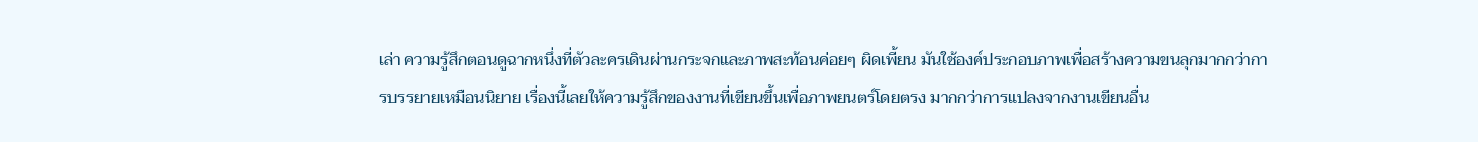เล่า ความรู้สึกตอนดูฉากหนึ่งที่ตัวละครเดินผ่านกระจกและภาพสะท้อนค่อยๆ ผิดเพี้ยน มันใช้องค์ประกอบภาพเพื่อสร้างความขนลุกมากกว่าการบรรยายเหมือนนิยาย เรื่องนี้เลยให้ความรู้สึกของงานที่เขียนขึ้นเพื่อภาพยนตร์โดยตรง มากกว่าการแปลงจากงานเขียนอื่น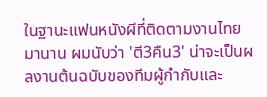ในฐานะแฟนหนังผีที่ติดตามงานไทยมานาน ผมนับว่า 'ตี3คืน3' น่าจะเป็นผลงานต้นฉบับของทีมผู้กำกับและ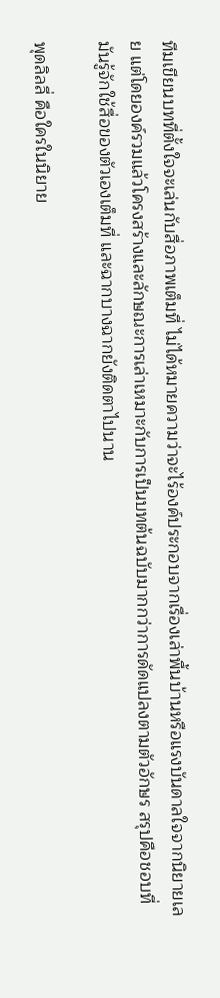ทีมเขียนบทที่ตั้งใจจะเล่นกับสื่อภาพเต็มที่ ไม่ได้หมายความว่าจะไร้องค์ประกอบจากเรื่องเล่าพื้นบ้านหรือแรงบันดาลใจจากนิยายเลย แต่โดยองค์รวมแล้วโครงสร้างและลักษณะการเล่าเหมาะกับการเป็นบทต้นฉบับมากกว่าการดัดแปลงตามตัวอักษร สรุปคือชอบที่มันรู้จักใช้สื่อของตัวเองเต็มที่ และฉากบางฉากยังติดตาไปนาน

พุดลิลลี่ คือใครในนิยาย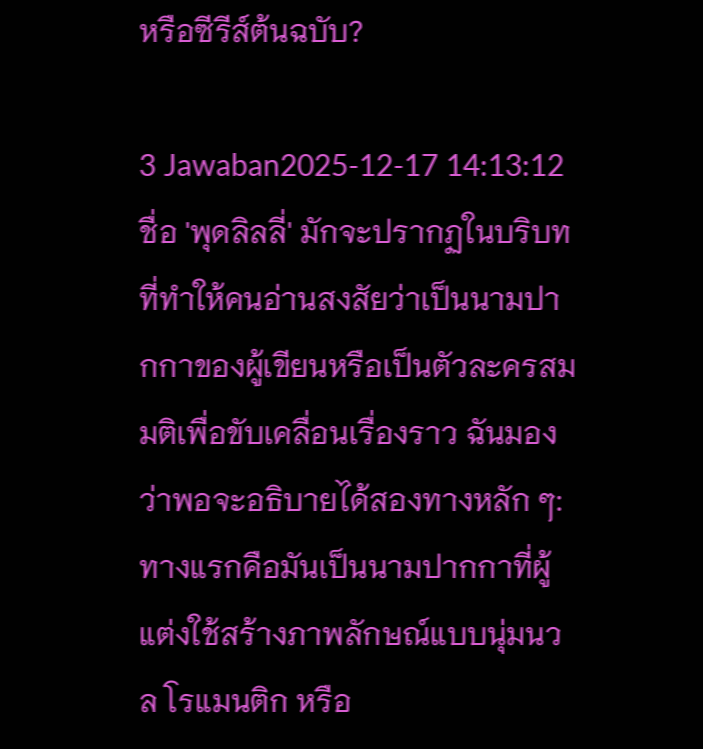หรือซีรีส์ต้นฉบับ?

3 Jawaban2025-12-17 14:13:12
ชื่อ 'พุดลิลลี่' มักจะปรากฏในบริบทที่ทำให้คนอ่านสงสัยว่าเป็นนามปากกาของผู้เขียนหรือเป็นตัวละครสมมติเพื่อขับเคลื่อนเรื่องราว ฉันมองว่าพอจะอธิบายได้สองทางหลัก ๆ: ทางแรกคือมันเป็นนามปากกาที่ผู้แต่งใช้สร้างภาพลักษณ์แบบนุ่มนวล โรแมนติก หรือ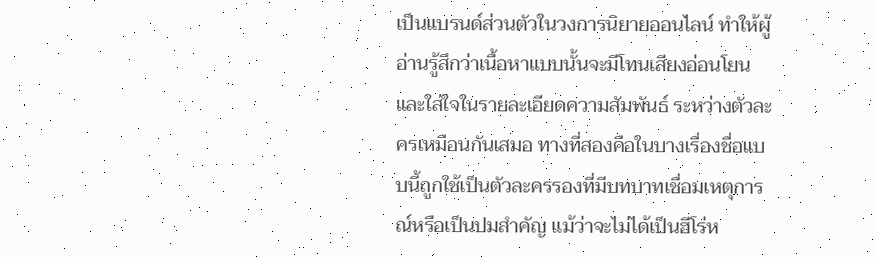เป็นแบรนด์ส่วนตัวในวงการนิยายออนไลน์ ทำให้ผู้อ่านรู้สึกว่าเนื้อหาแบบนั้นจะมีโทนเสียงอ่อนโยนและใส่ใจในรายละเอียดความสัมพันธ์ ระหว่างตัวละครเหมือนกันเสมอ ทางที่สองคือในบางเรื่องชื่อแบบนี้ถูกใช้เป็นตัวละครรองที่มีบทบาทเชื่อมเหตุการณ์หรือเป็นปมสำคัญ แม้ว่าจะไม่ได้เป็นฮีโร่ห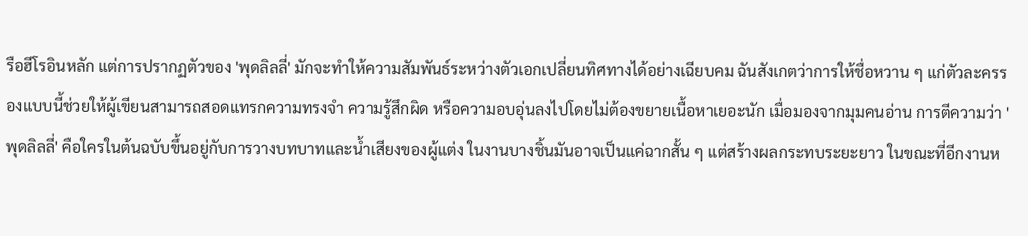รือฮีโรอินหลัก แต่การปรากฏตัวของ 'พุดลิลลี่' มักจะทำให้ความสัมพันธ์ระหว่างตัวเอกเปลี่ยนทิศทางได้อย่างเฉียบคม ฉันสังเกตว่าการให้ชื่อหวาน ๆ แก่ตัวละครรองแบบนี้ช่วยให้ผู้เขียนสามารถสอดแทรกความทรงจำ ความรู้สึกผิด หรือความอบอุ่นลงไปโดยไม่ต้องขยายเนื้อหาเยอะนัก เมื่อมองจากมุมคนอ่าน การตีความว่า 'พุดลิลลี่' คือใครในต้นฉบับขึ้นอยู่กับการวางบทบาทและน้ำเสียงของผู้แต่ง ในงานบางชิ้นมันอาจเป็นแค่ฉากสั้น ๆ แต่สร้างผลกระทบระยะยาว ในขณะที่อีกงานห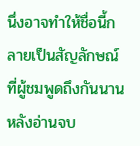นึ่งอาจทำให้ชื่อนี้กลายเป็นสัญลักษณ์ที่ผู้ชมพูดถึงกันนานหลังอ่านจบ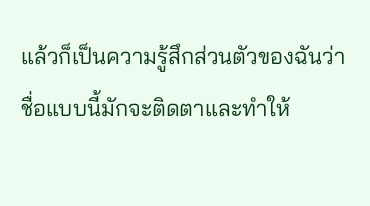แล้วก็เป็นความรู้สึกส่วนตัวของฉันว่า ชื่อแบบนี้มักจะติดตาและทำให้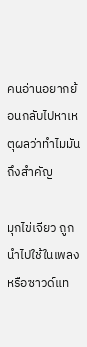คนอ่านอยากย้อนกลับไปหาเหตุผลว่าทำไมมันถึงสำคัญ

มุกไข่เจียว ถูกนำไปใช้ในเพลงหรือซาวด์แท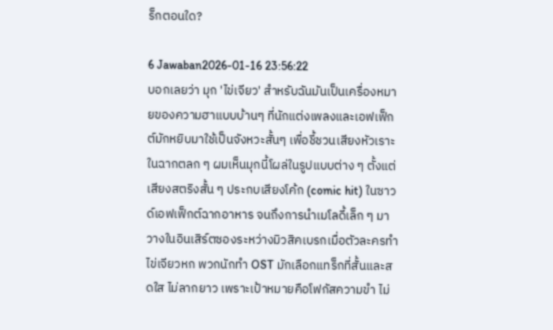ร็กตอนใด?

6 Jawaban2026-01-16 23:56:22
บอกเลยว่า มุก 'ไข่เจียว' สำหรับฉันมันเป็นเครื่องหมายของความฮาแบบบ้านๆ ที่นักแต่งเพลงและเอฟเฟ็กต์มักหยิบมาใช้เป็นจังหวะสั้นๆ เพื่อชี้ชวนเสียงหัวเราะในฉากตลก ๆ ผมเห็นมุกนี้โผล่ในรูปแบบต่าง ๆ ตั้งแต่เสียงสตริงสั้น ๆ ประกบเสียงโค้ก (comic hit) ในซาวด์เอฟเฟ็กต์ฉากอาหาร จนถึงการนำเมโลดี้เล็ก ๆ มาวางในอินเสิร์ตซองระหว่างมิวสิคเบรกเมื่อตัวละครทำไข่เจียวหก พวกนักทำ OST มักเลือกแทร็กที่สั้นและสดใส ไม่ลากยาว เพราะเป้าหมายคือโฟกัสความขำ ไม่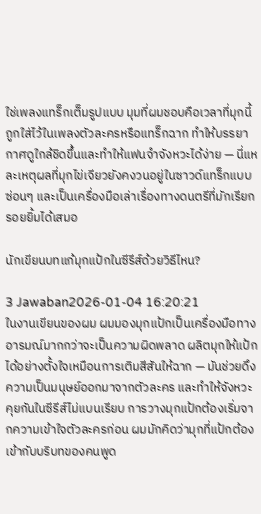ใช่เพลงแทร็กเต็มรูปแบบ มุมที่ผมชอบคือเวลาที่มุกนี้ถูกใส่ไว้ในเพลงตัวละครหรือแทร็กฉาก ทำให้บรรยากาศดูใกล้ชิดขึ้นและทำให้แฟนจำจังหวะได้ง่าย — นี่แหละเหตุผลที่มุกไข่เจียวยังคงวนอยู่ในซาวด์แทร็กแบบซ่อนๆ และเป็นเครื่องมือเล่าเรื่องทางดนตรีที่มักเรียกรอยยิ้มได้เสมอ

นักเขียนบทแก้มุกแป้กในซีรีส์ด้วยวิธีไหน?

3 Jawaban2026-01-04 16:20:21
ในงานเขียนของผม ผมมองมุกแป้กเป็นเครื่องมือทางอารมณ์มากกว่าจะเป็นความผิดพลาด ผลิตมุกให้แป้กได้อย่างตั้งใจเหมือนการเติมสีสันให้ฉาก — มันช่วยดึงความเป็นมนุษย์ออกมาจากตัวละคร และทำให้จังหวะคุยกันในซีรีส์ไม่แบนเรียบ การวางมุกแป้กต้องเริ่มจากความเข้าใจตัวละครก่อน ผมมักคิดว่ามุกที่แป้กต้องเข้ากับบริบทของคนพูด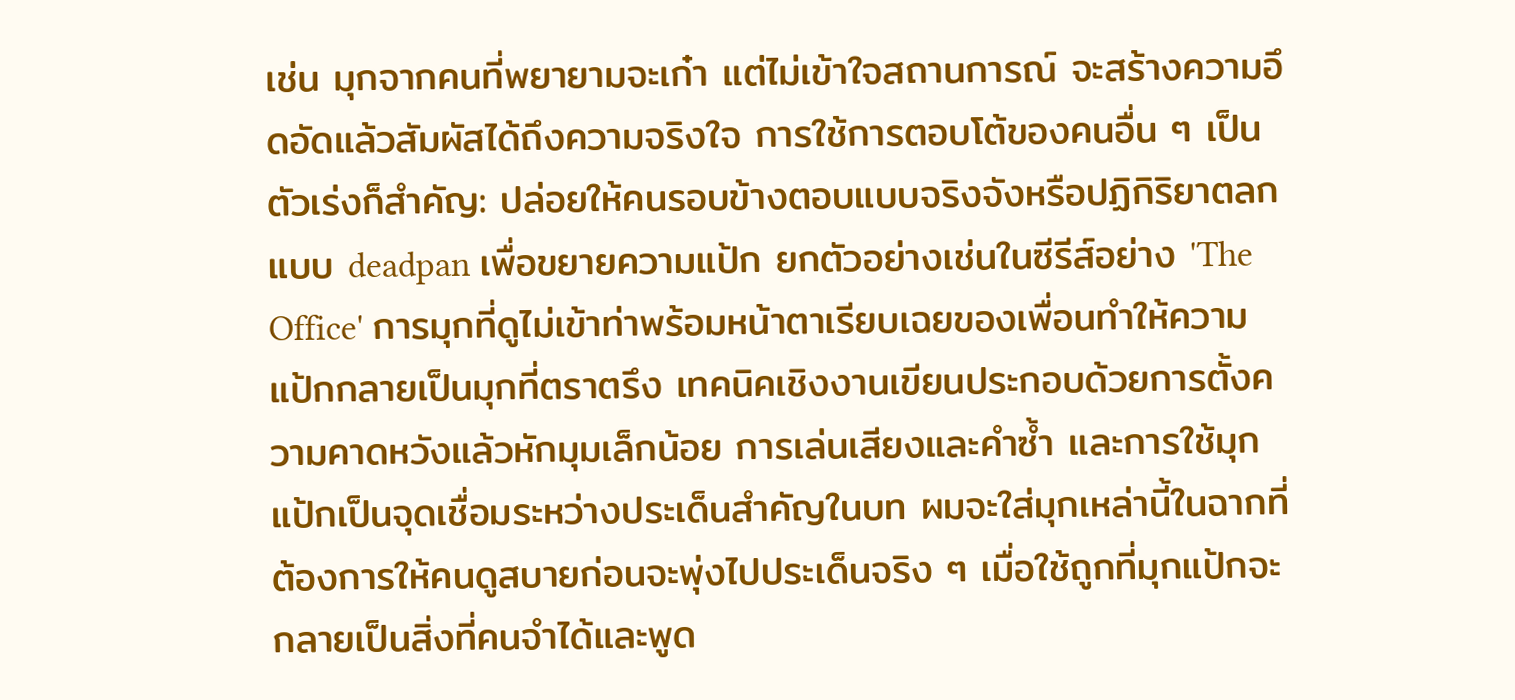เช่น มุกจากคนที่พยายามจะเก๋า แต่ไม่เข้าใจสถานการณ์ จะสร้างความอึดอัดแล้วสัมผัสได้ถึงความจริงใจ การใช้การตอบโต้ของคนอื่น ๆ เป็นตัวเร่งก็สำคัญ: ปล่อยให้คนรอบข้างตอบแบบจริงจังหรือปฏิกิริยาตลกแบบ deadpan เพื่อขยายความแป้ก ยกตัวอย่างเช่นในซีรีส์อย่าง 'The Office' การมุกที่ดูไม่เข้าท่าพร้อมหน้าตาเรียบเฉยของเพื่อนทำให้ความแป้กกลายเป็นมุกที่ตราตรึง เทคนิคเชิงงานเขียนประกอบด้วยการตั้งความคาดหวังแล้วหักมุมเล็กน้อย การเล่นเสียงและคำซ้ำ และการใช้มุกแป้กเป็นจุดเชื่อมระหว่างประเด็นสำคัญในบท ผมจะใส่มุกเหล่านี้ในฉากที่ต้องการให้คนดูสบายก่อนจะพุ่งไปประเด็นจริง ๆ เมื่อใช้ถูกที่มุกแป้กจะกลายเป็นสิ่งที่คนจำได้และพูด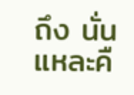ถึง นั่นแหละคื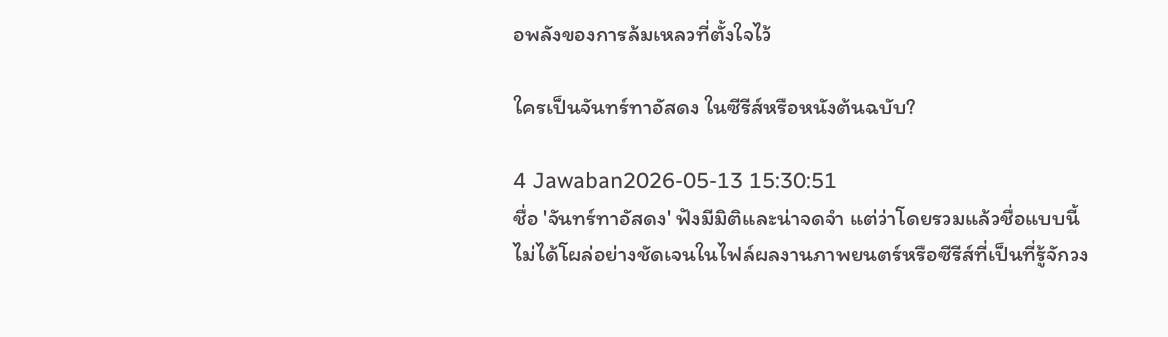อพลังของการล้มเหลวที่ตั้งใจไว้

ใครเป็นจันทร์ทาอัสดง ในซีรีส์หรือหนังต้นฉบับ?

4 Jawaban2026-05-13 15:30:51
ชื่อ 'จันทร์ทาอัสดง' ฟังมีมิติและน่าจดจำ แต่ว่าโดยรวมแล้วชื่อแบบนี้ไม่ได้โผล่อย่างชัดเจนในไฟล์ผลงานภาพยนตร์หรือซีรีส์ที่เป็นที่รู้จักวง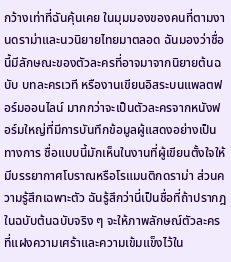กว้างเท่าที่ฉันคุ้นเคย ในมุมมองของคนที่ตามงานดราม่าและนวนิยายไทยมาตลอด ฉันมองว่าชื่อนี้มีลักษณะของตัวละครที่อาจมาจากนิยายต้นฉบับ บทละครเวที หรืองานเขียนอิสระบนแพลตฟอร์มออนไลน์ มากกว่าจะเป็นตัวละครจากหนังฟอร์มใหญ่ที่มีการบันทึกข้อมูลผู้แสดงอย่างเป็นทางการ ชื่อแบบนี้มักเห็นในงานที่ผู้เขียนตั้งใจให้มีบรรยากาศโบราณหรือโรแมนติกดราม่า ส่วนความรู้สึกเฉพาะตัว ฉันรู้สึกว่านี่เป็นชื่อที่ถ้าปรากฎในฉบับต้นฉบับจริง ๆ จะให้ภาพลักษณ์ตัวละครที่แฝงความเศร้าและความเข้มแข็งไว้ใน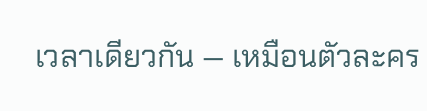เวลาเดียวกัน — เหมือนตัวละคร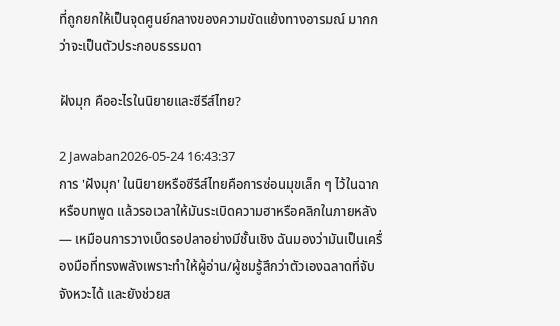ที่ถูกยกให้เป็นจุดศูนย์กลางของความขัดแย้งทางอารมณ์ มากกว่าจะเป็นตัวประกอบธรรมดา

ฝังมุก คืออะไรในนิยายและซีรีส์ไทย?

2 Jawaban2026-05-24 16:43:37
การ 'ฝังมุก' ในนิยายหรือซีรีส์ไทยคือการซ่อนมุขเล็ก ๆ ไว้ในฉากหรือบทพูด แล้วรอเวลาให้มันระเบิดความฮาหรือคลิกในภายหลัง — เหมือนการวางเบ็ดรอปลาอย่างมีชั้นเชิง ฉันมองว่ามันเป็นเครื่องมือที่ทรงพลังเพราะทำให้ผู้อ่าน/ผู้ชมรู้สึกว่าตัวเองฉลาดที่จับจังหวะได้ และยังช่วยส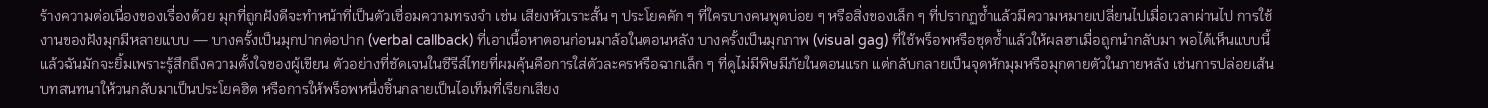ร้างความต่อเนื่องของเรื่องด้วย มุกที่ถูกฝังดีจะทำหน้าที่เป็นตัวเชื่อมความทรงจำ เช่น เสียงหัวเราะสั้น ๆ ประโยคคัก ๆ ที่ใครบางคนพูดบ่อย ๆ หรือสิ่งของเล็ก ๆ ที่ปรากฏซ้ำแล้วมีความหมายเปลี่ยนไปเมื่อเวลาผ่านไป การใช้งานของฝังมุกมีหลายแบบ — บางครั้งเป็นมุกปากต่อปาก (verbal callback) ที่เอาเนื้อหาตอนก่อนมาล้อในตอนหลัง บางครั้งเป็นมุกภาพ (visual gag) ที่ใช้พร็อพหรือชุดซ้ำแล้วให้ผลฮาเมื่อถูกนำกลับมา พอได้เห็นแบบนี้แล้วฉันมักจะยิ้มเพราะรู้สึกถึงความตั้งใจของผู้เขียน ตัวอย่างที่ชัดเจนในซีรีส์ไทยที่ผมคุ้นคือการใส่ตัวละครหรือฉากเล็ก ๆ ที่ดูไม่มีพิษมีภัยในตอนแรก แต่กลับกลายเป็นจุดหักมุมหรือมุกตายตัวในภายหลัง เช่นการปล่อยเส้นบทสนทนาให้วนกลับมาเป็นประโยคฮิต หรือการให้พร็อพหนึ่งชิ้นกลายเป็นไอเท็มที่เรียกเสียง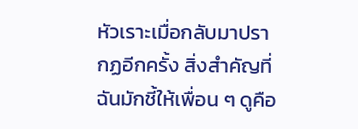หัวเราะเมื่อกลับมาปรากฏอีกครั้ง สิ่งสำคัญที่ฉันมักชี้ให้เพื่อน ๆ ดูคือ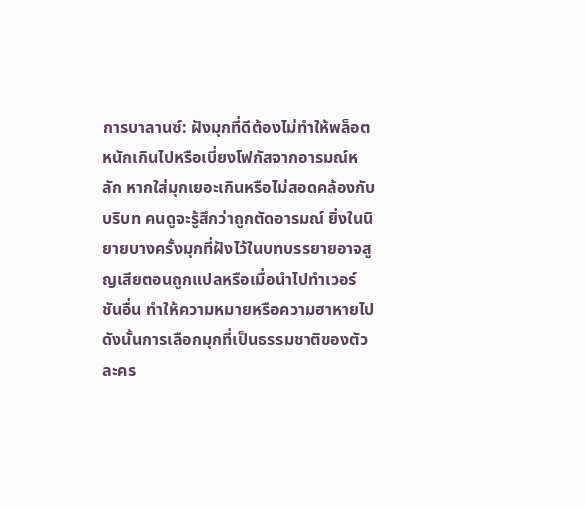การบาลานซ์: ฝังมุกที่ดีต้องไม่ทำให้พล็อตหนักเกินไปหรือเบี่ยงโฟกัสจากอารมณ์หลัก หากใส่มุกเยอะเกินหรือไม่สอดคล้องกับบริบท คนดูจะรู้สึกว่าถูกตัดอารมณ์ ยิ่งในนิยายบางครั้งมุกที่ฝังไว้ในบทบรรยายอาจสูญเสียตอนถูกแปลหรือเมื่อนำไปทำเวอร์ชันอื่น ทำให้ความหมายหรือความฮาหายไป ดังนั้นการเลือกมุกที่เป็นธรรมชาติของตัวละคร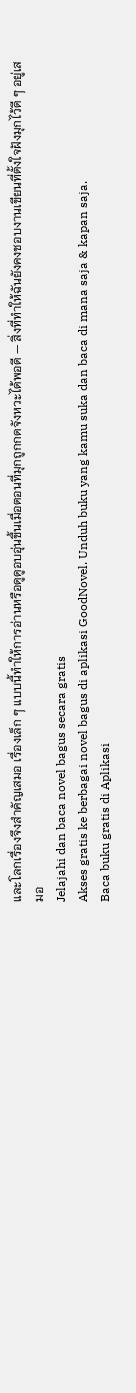และโลกเรื่องจึงสำคัญเสมอ เรื่องเล็ก ๆ แบบนี้ทำให้การอ่านหรือดูดูอบอุ่นขึ้นเมื่อตอนที่มุกถูกกดจังหวะได้พอดี — สิ่งที่ทำให้ฉันยังคงชอบงานเขียนที่ตั้งใจฝังมุกไว้ดี ๆ อยู่เสมอ
Jelajahi dan baca novel bagus secara gratis
Akses gratis ke berbagai novel bagus di aplikasi GoodNovel. Unduh buku yang kamu suka dan baca di mana saja & kapan saja.
Baca buku gratis di Aplikasi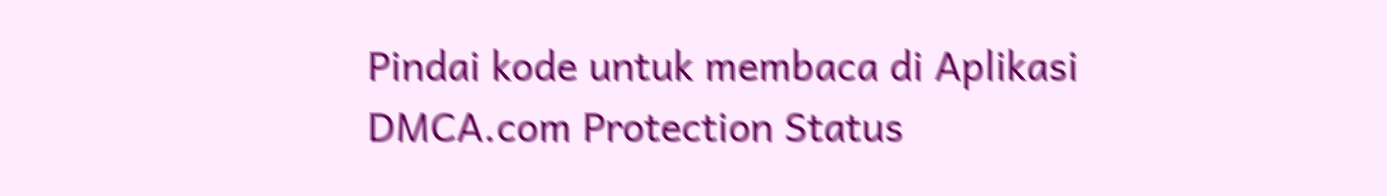Pindai kode untuk membaca di Aplikasi
DMCA.com Protection Status